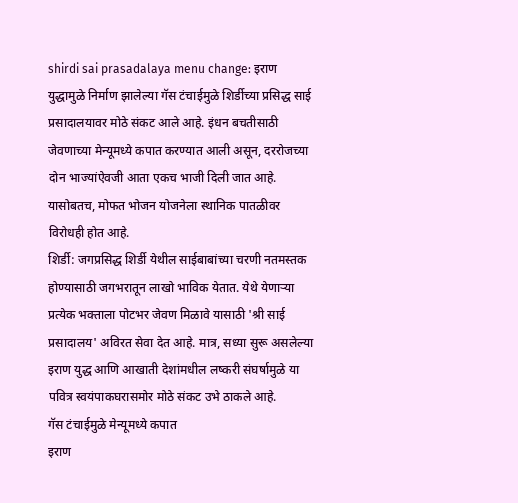shirdi sai prasadalaya menu change: इराण युद्धामुळे निर्माण झालेल्या गॅस टंचाईमुळे शिर्डीच्या प्रसिद्ध साई प्रसादालयावर मोठे संकट आले आहे. इंधन बचतीसाठी जेवणाच्या मेन्यूमध्ये कपात करण्यात आली असून, दररोजच्या दोन भाज्यांऐवजी आता एकच भाजी दिली जात आहे. यासोबतच, मोफत भोजन योजनेला स्थानिक पातळीवर विरोधही होत आहे.
शिर्डी: जगप्रसिद्ध शिर्डी येथील साईबाबांच्या चरणी नतमस्तक होण्यासाठी जगभरातून लाखो भाविक येतात. येथे येणाऱ्या प्रत्येक भक्ताला पोटभर जेवण मिळावे यासाठी 'श्री साई प्रसादालय' अविरत सेवा देत आहे. मात्र, सध्या सुरू असलेल्या इराण युद्ध आणि आखाती देशांमधील लष्करी संघर्षामुळे या पवित्र स्वयंपाकघरासमोर मोठे संकट उभे ठाकले आहे.
गॅस टंचाईमुळे मेन्यूमध्ये कपात
इराण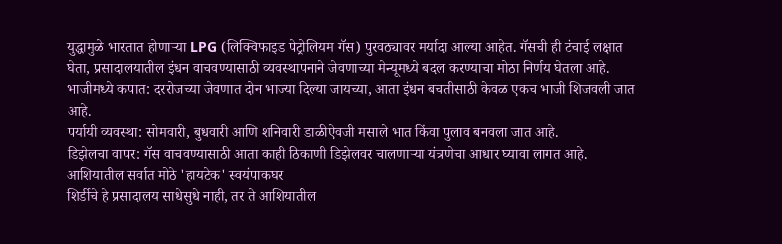युद्धामुळे भारतात होणाऱ्या LPG (लिक्विफाइड पेट्रोलियम गॅस) पुरवठ्यावर मर्यादा आल्या आहेत. गॅसची ही टंचाई लक्षात घेता, प्रसादालयातील इंधन वाचवण्यासाठी व्यवस्थापनाने जेवणाच्या मेन्यूमध्ये बदल करण्याचा मोठा निर्णय घेतला आहे.
भाजीमध्ये कपात: दररोजच्या जेवणात दोन भाज्या दिल्या जायच्या, आता इंधन बचतीसाठी केवळ एकच भाजी शिजवली जात आहे.
पर्यायी व्यवस्था: सोमवारी, बुधवारी आणि शनिवारी डाळीऐवजी मसाले भात किंवा पुलाव बनवला जात आहे.
डिझेलचा वापर: गॅस वाचवण्यासाठी आता काही ठिकाणी डिझेलवर चालणाऱ्या यंत्रणेचा आधार घ्यावा लागत आहे.
आशियातील सर्वात मोठे 'हायटेक' स्वयंपाकघर
शिर्डीचे हे प्रसादालय साधेसुधे नाही, तर ते आशियातील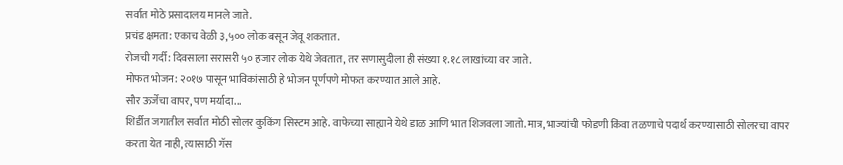सर्वात मोठे प्रसादालय मानले जाते.
प्रचंड क्षमता: एकाच वेळी ३,५०० लोक बसून जेवू शकतात.
रोजची गर्दी: दिवसाला सरासरी ५० हजार लोक येथे जेवतात, तर सणासुदीला ही संख्या १.१८ लाखांच्या वर जाते.
मोफत भोजन: २०१७ पासून भाविकांसाठी हे भोजन पूर्णपणे मोफत करण्यात आले आहे.
सौर ऊर्जेचा वापर, पण मर्यादा...
शिर्डीत जगातील सर्वात मोठी सोलर कुकिंग सिस्टम आहे. वाफेच्या साह्याने येथे डाळ आणि भात शिजवला जातो. मात्र, भाज्यांची फोडणी किंवा तळणाचे पदार्थ करण्यासाठी सोलरचा वापर करता येत नाही, त्यासाठी गॅस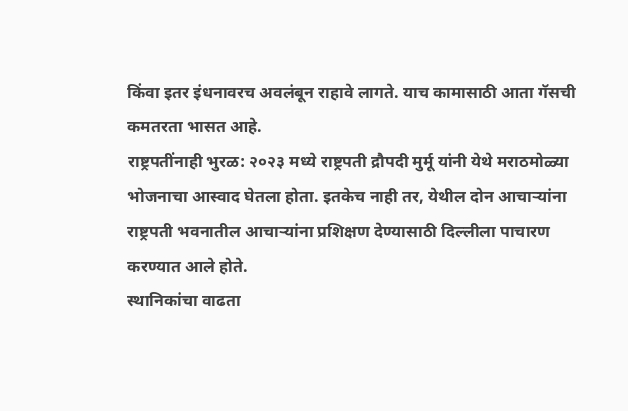किंवा इतर इंधनावरच अवलंबून राहावे लागते. याच कामासाठी आता गॅसची कमतरता भासत आहे.
राष्ट्रपतींनाही भुरळ: २०२३ मध्ये राष्ट्रपती द्रौपदी मुर्मू यांनी येथे मराठमोळ्या भोजनाचा आस्वाद घेतला होता. इतकेच नाही तर, येथील दोन आचाऱ्यांना राष्ट्रपती भवनातील आचाऱ्यांना प्रशिक्षण देण्यासाठी दिल्लीला पाचारण करण्यात आले होते.
स्थानिकांचा वाढता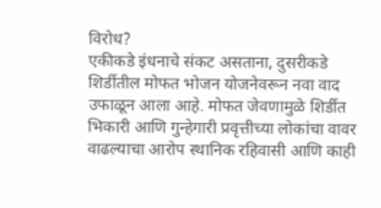विरोध?
एकीकडे इंधनाचे संकट असताना, दुसरीकडे शिर्डीतील मोफत भोजन योजनेवरून नवा वाद उफाळून आला आहे. मोफत जेवणामुळे शिर्डीत भिकारी आणि गुन्हेगारी प्रवृत्तीच्या लोकांचा वावर वाढल्याचा आरोप स्थानिक रहिवासी आणि काही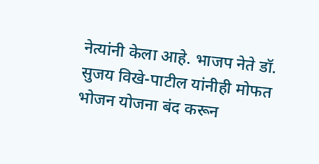नेत्यांनी केला आहे. भाजप नेते डॉ. सुजय विखे-पाटील यांनीही मोफत भोजन योजना बंद करून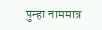पुन्हा नाममात्र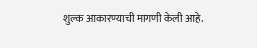शुल्क आकारण्याची मागणी केली आहे.